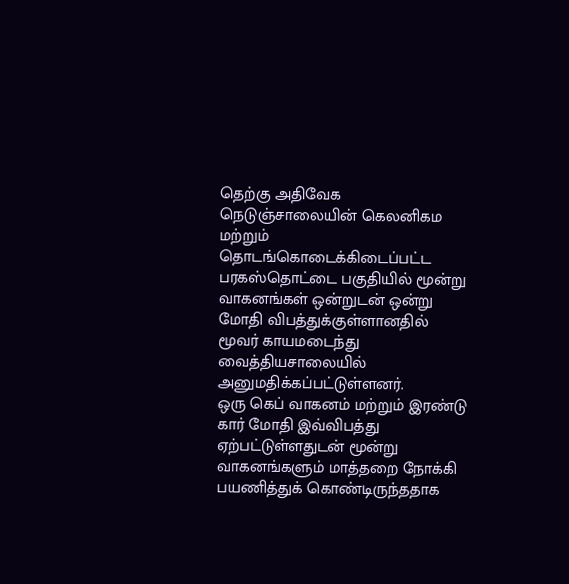தெற்கு அதிவேக நெடுஞ்சாலையின் கெலனிகம மற்றும் தொடங்கொடைக்கிடைப்பட்ட பரகஸ்தொட்டை பகுதியில் மூன்று வாகனங்கள் ஒன்றுடன் ஒன்று மோதி விபத்துக்குள்ளானதில் மூவர் காயமடைந்து வைத்தியசாலையில் அனுமதிக்கப்பட்டுள்ளனர்.
ஒரு கெப் வாகனம் மற்றும் இரண்டு கார் மோதி இவ்விபத்து ஏற்பட்டுள்ளதுடன் மூன்று வாகனங்களும் மாத்தறை நோக்கி பயணித்துக் கொண்டிருந்ததாக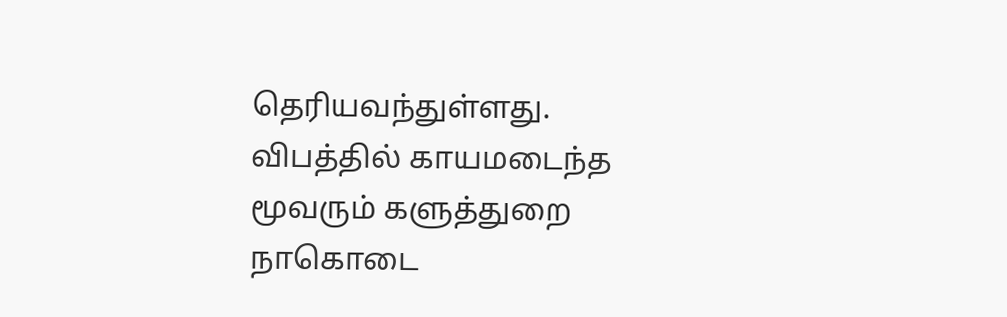தெரியவந்துள்ளது.
விபத்தில் காயமடைந்த மூவரும் களுத்துறை நாகொடை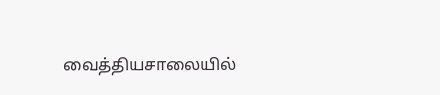வைத்தியசாலையில்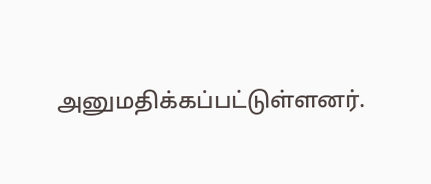அனுமதிக்கப்பட்டுள்ளனர்.